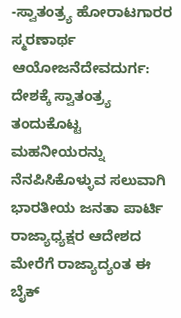-ಸ್ವಾತಂತ್ರ್ಯ ಹೋರಾಟಗಾರರ ಸ್ಮರಣಾರ್ಥ ಆಯೋಜನೆದೇವದುರ್ಗ: ದೇಶಕ್ಕೆ ಸ್ವಾತಂತ್ರ್ಯ ತಂದುಕೊಟ್ಟ ಮಹನೀಯರನ್ನು ನೆನಪಿಸಿಕೊಳ್ಳುವ ಸಲುವಾಗಿ ಭಾರತೀಯ ಜನತಾ ಪಾರ್ಟಿ ರಾಜ್ಯಾಧ್ಯಕ್ಷರ ಆದೇಶದ ಮೇರೆಗೆ ರಾಜ್ಯಾದ್ಯಂತ ಈ ಬೈಕ್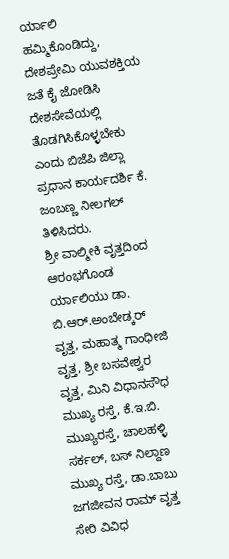ರ್ಯಾಲಿ ಹಮ್ಮಿಕೊಂಡಿದ್ದು, ದೇಶಪ್ರೇಮಿ ಯುವಶಕ್ತಿಯ ಜತೆ ಕೈ ಜೋಡಿಸಿ ದೇಶಸೇವೆಯಲ್ಲಿ ತೊಡಗಿಸಿಕೊಳ್ಳಬೇಕು ಎಂದು ಬಿಜೆಪಿ ಜಿಲ್ಲಾ ಪ್ರಧಾನ ಕಾರ್ಯದರ್ಶಿ ಕೆ. ಜಂಬಣ್ಣ ನೀಲಗಲ್ ತಿಳಿಸಿದರು.
ಶ್ರೀ ವಾಲ್ಮೀಕಿ ವೃತ್ತದಿಂದ ಆರಂಭಗೊಂಡ ರ್ಯಾಲಿಯು ಡಾ. ಬಿ.ಆರ್.ಅಂಬೇಡ್ಕರ್ ವೃತ್ತ, ಮಹಾತ್ಮ ಗಾಂಧೀಜಿ ವೃತ್ತ, ಶ್ರೀ ಬಸವೇಶ್ವರ ವೃತ್ತ, ಮಿನಿ ವಿಧಾನಸೌಧ ಮುಖ್ಯ ರಸ್ತೆ, ಕೆ.ಇ.ಬಿ. ಮುಖ್ಯರಸ್ತೆ, ಚಾಲಹಳ್ಳಿ ಸರ್ಕಲ್, ಬಸ್ ನಿಲ್ದಾಣ ಮುಖ್ಯ ರಸ್ತೆ, ಡಾ.ಬಾಬು ಜಗಜೀವನ ರಾಮ್ ವೃತ್ತ ಸೇರಿ ವಿವಿಧ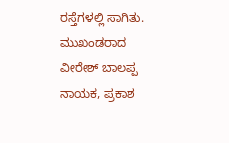ರಸ್ತೆಗಳಲ್ಲಿ ಸಾಗಿತು.
ಮುಖಂಡರಾದ ವೀರೇಶ್ ಬಾಲಪ್ಪ ನಾಯಕ, ಪ್ರಕಾಶ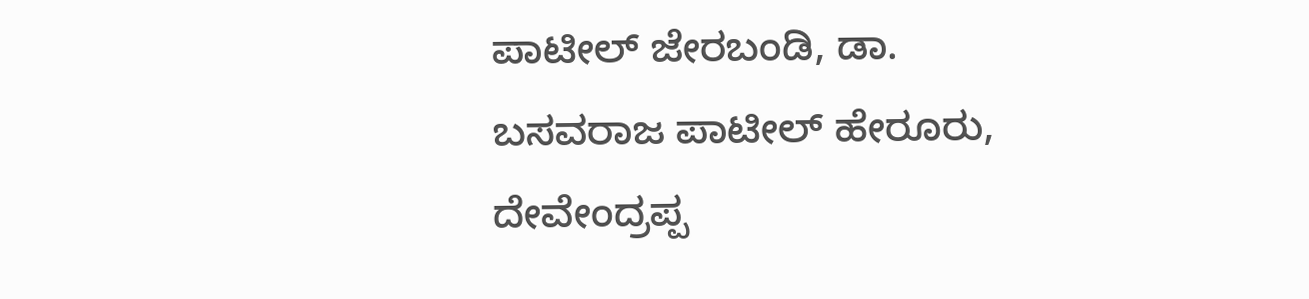ಪಾಟೀಲ್ ಜೇರಬಂಡಿ, ಡಾ. ಬಸವರಾಜ ಪಾಟೀಲ್ ಹೇರೂರು, ದೇವೇಂದ್ರಪ್ಪ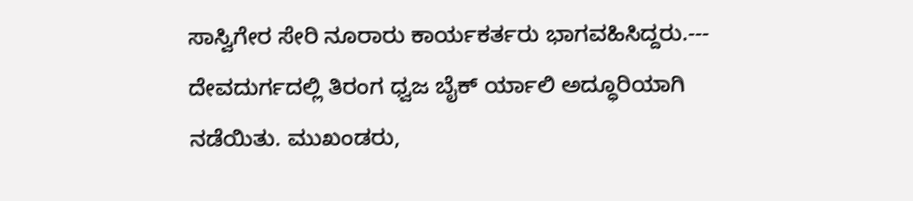ಸಾಸ್ವಿಗೇರ ಸೇರಿ ನೂರಾರು ಕಾರ್ಯಕರ್ತರು ಭಾಗವಹಿಸಿದ್ದರು.---
ದೇವದುರ್ಗದಲ್ಲಿ ತಿರಂಗ ಧ್ವಜ ಬೈಕ್ ರ್ಯಾಲಿ ಅದ್ಧೂರಿಯಾಗಿ ನಡೆಯಿತು. ಮುಖಂಡರು,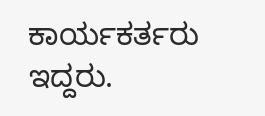ಕಾರ್ಯಕರ್ತರು ಇದ್ದರು.